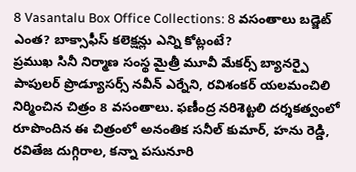8 Vasantalu Box Office Collections: 8 వసంతాలు బడ్జెట్ ఎంత? బాక్సాఫీస్ కలెక్షన్లు ఎన్ని కోట్లంటే?
ప్రముఖ సినీ నిర్మాణ సంస్థ మైత్రీ మూవీ మేకర్స్ బ్యానర్పై పాపులర్ ప్రొడ్యూసర్స్ నవీన్ ఎర్నేని, రవిశంకర్ యలమంచిలి నిర్మించిన చిత్రం 8 వసంతాలు. ఫణీంద్ర నరిశెట్టలి దర్శకత్వంలో రూపొందిన ఈ చిత్రంలో అనంతిక సనీల్ కుమార్, హను రెడ్డి, రవితేజ దుగ్గిరాల, కన్నా పసునూరి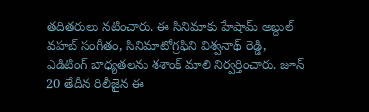తదితరులు నటించారు. ఈ సినిమాకు హేషామ్ అబ్దుల్ వహబ్ సంగీతం, సినిమాటోగ్రఫిని విశ్వనాథ్ రెడ్డి, ఎడిటింగ్ బాధ్యతలను శశాంక్ మాలి నిర్వర్తించారు. జూన్ 20 తేదీన రిలీజైన ఈ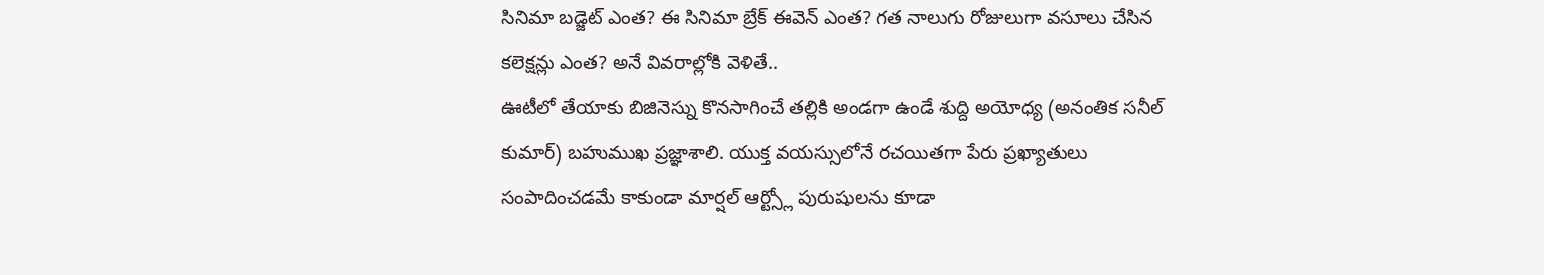సినిమా బడ్జెట్ ఎంత? ఈ సినిమా బ్రేక్ ఈవెన్ ఎంత? గత నాలుగు రోజులుగా వసూలు చేసిన కలెక్షన్లు ఎంత? అనే వివరాల్లోకి వెళితే..
ఊటీలో తేయాకు బిజినెస్ను కొనసాగించే తల్లికి అండగా ఉండే శుద్ది అయోధ్య (అనంతిక సనీల్ కుమార్) బహుముఖ ప్రజ్ఞాశాలి. యుక్త వయస్సులోనే రచయితగా పేరు ప్రఖ్యాతులు సంపాదించడమే కాకుండా మార్షల్ ఆర్ట్స్లో పురుషులను కూడా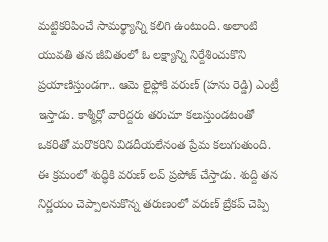మట్టికరిపించే సామర్థ్యాన్ని కలిగి ఉంటుంది. అలాంటి యువతి తన జీవితంలో ఓ లక్ష్యాన్ని నిర్దేశించుకొని ప్రయాణిస్తుండగా.. ఆమె లైఫ్లోకి వరుణ్ (హను రెడ్డి) ఎంట్రీ ఇస్తాడు. కాశ్మీర్లో వారిద్దరు తరుచూ కలుస్తుండటంతో ఒకరితో మరొకరిని విడదీయలేనంత ప్రేమ కలుగుతుంది. ఈ క్రమంలో శుద్ధికి వరుణ్ లవ్ ప్రపోజ్ చేస్తాడు. శుద్ది తన నిర్ణయం చెప్పాలనుకొన్న తరుణంలో వరుణ్ బ్రేకప్ చెప్పి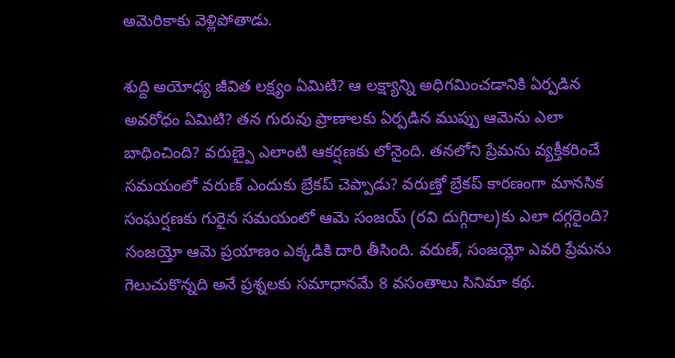అమెరికాకు వెళ్లిపోతాడు.

శుద్ది అయోధ్య జీవిత లక్ష్యం ఏమిటి? ఆ లక్ష్యాన్ని అధిగమించడానికి ఏర్పడిన అవరోధం ఏమిటి? తన గురువు ప్రాణాలకు ఏర్పడిన ముప్పు ఆమెను ఎలా బాధించింది? వరుణ్పై ఎలాంటి ఆకర్షణకు లోనైంది. తనలోని ప్రేమను వ్యక్తీకరించే సమయంలో వరుణ్ ఎందుకు బ్రేకప్ చెప్పాడు? వరుణ్తో బ్రేకప్ కారణంగా మానసిక సంఘర్షణకు గురైన సమయంలో ఆమె సంజయ్ (రవి దుగ్గిరాల)కు ఎలా దగ్గరైంది? సంజయ్తో ఆమె ప్రయాణం ఎక్కడికి దారి తీసింది. వరుణ్, సంజయ్లో ఎవరి ప్రేమను గెలుచుకొన్నది అనే ప్రశ్నలకు సమాధానమే 8 వసంతాలు సినిమా కథ.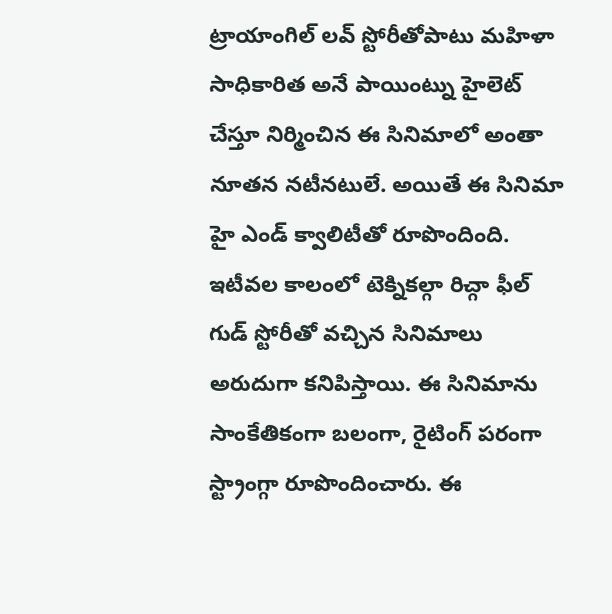ట్రాయాంగిల్ లవ్ స్టోరీతోపాటు మహిళా సాధికారిత అనే పాయింట్ను హైలెట్ చేస్తూ నిర్మించిన ఈ సినిమాలో అంతా నూతన నటీనటులే. అయితే ఈ సినిమా హై ఎండ్ క్వాలిటీతో రూపొందింది. ఇటీవల కాలంలో టెక్నికల్గా రిచ్గా ఫీల్ గుడ్ స్టోరీతో వచ్చిన సినిమాలు అరుదుగా కనిపిస్తాయి. ఈ సినిమాను సాంకేతికంగా బలంగా, రైటింగ్ పరంగా స్ట్రాంగ్గా రూపొందించారు. ఈ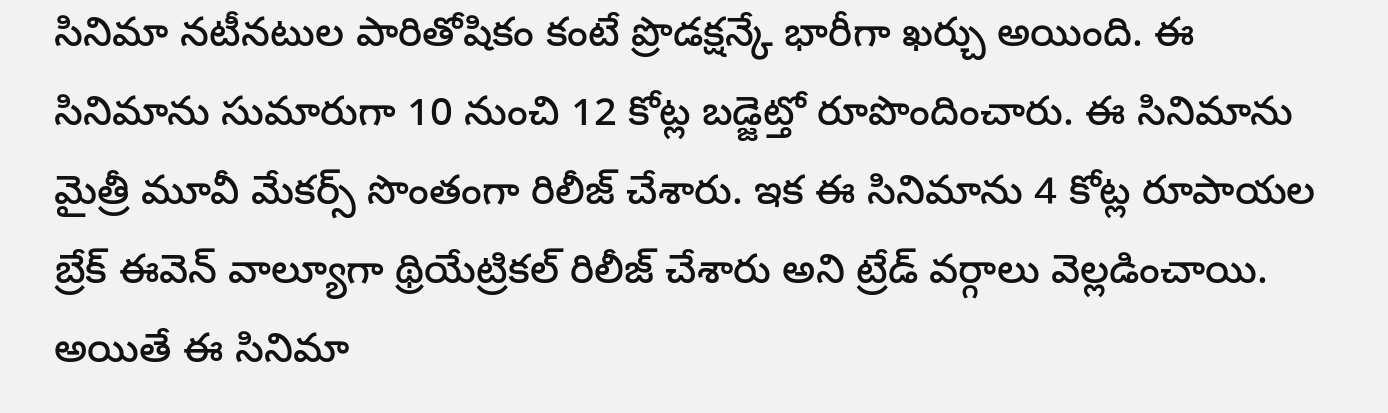సినిమా నటీనటుల పారితోషికం కంటే ప్రొడక్షన్కే భారీగా ఖర్చు అయింది. ఈ సినిమాను సుమారుగా 10 నుంచి 12 కోట్ల బడ్జెట్తో రూపొందించారు. ఈ సినిమాను మైత్రీ మూవీ మేకర్స్ సొంతంగా రిలీజ్ చేశారు. ఇక ఈ సినిమాను 4 కోట్ల రూపాయల బ్రేక్ ఈవెన్ వాల్యూగా థ్రియేట్రికల్ రిలీజ్ చేశారు అని ట్రేడ్ వర్గాలు వెల్లడించాయి.
అయితే ఈ సినిమా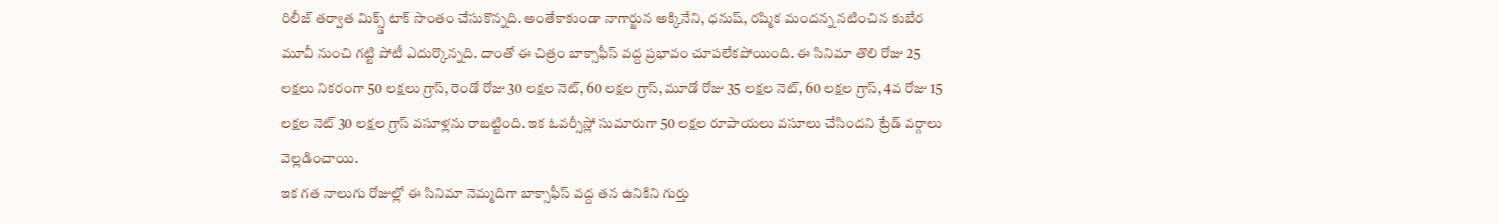రిలీజ్ తర్వాత మిక్స్డ్ టాక్ సొంతం చేసుకొన్నది. అంతేకాకుండా నాగార్జున అక్కినేని, ధనుష్, రష్మిక మందన్న నటించిన కుబేర మూవీ నుంచి గట్టి పోటీ ఎదుర్కొన్నది. దాంతో ఈ చిత్రం బాక్సాఫీస్ వద్ద ప్రభావం చూపలేకపోయింది. ఈ సినిమా తొలి రోజు 25 లక్షలు నికరంగా 50 లక్షలు గ్రాస్, రెండో రోజు 30 లక్షల నెట్, 60 లక్షల గ్రాస్, మూడో రోజు 35 లక్షల నెట్, 60 లక్షల గ్రాస్, 4వ రోజు 15 లక్షల నెట్ 30 లక్షల గ్రాస్ వసూళ్లను రాబట్టింది. ఇక ఓవర్సీస్లో సుమారుగా 50 లక్షల రూపాయలు వసూలు చేసిందని ట్రేడ్ వర్గాలు వెల్లడించాయి.
ఇక గత నాలుగు రోజుల్లో ఈ సినిమా నెమ్మదిగా బాక్సాఫీస్ వద్ద తన ఉనికిని గుర్తు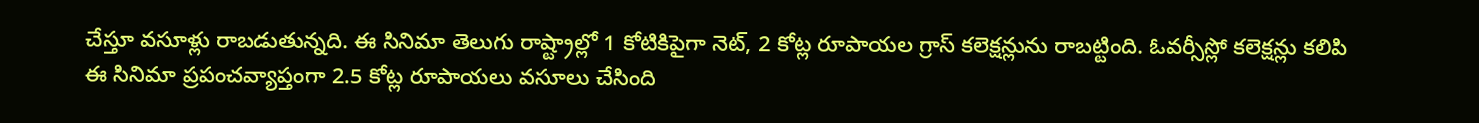చేస్తూ వసూళ్లు రాబడుతున్నది. ఈ సినిమా తెలుగు రాష్ట్రాల్లో 1 కోటికిపైగా నెట్, 2 కోట్ల రూపాయల గ్రాస్ కలెక్షన్లును రాబట్టింది. ఓవర్సీస్లో కలెక్షన్లు కలిపి ఈ సినిమా ప్రపంచవ్యాప్తంగా 2.5 కోట్ల రూపాయలు వసూలు చేసింది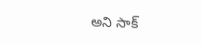అని సాక్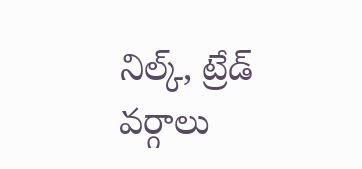నిల్క్, ట్రేడ్ వర్గాలు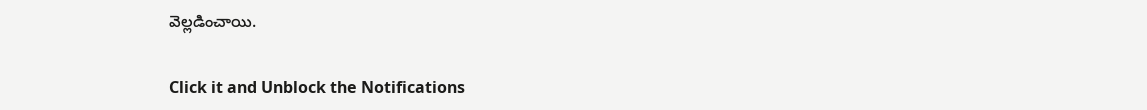వెల్లడించాయి.


Click it and Unblock the Notifications